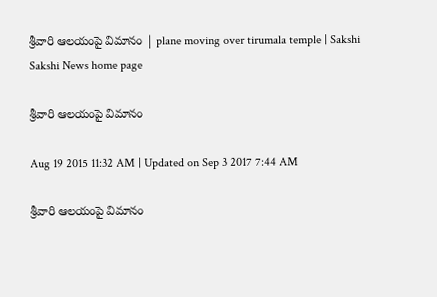శ్రీవారి ఆలయంపై విమానం | plane moving over tirumala temple | Sakshi
Sakshi News home page

శ్రీవారి ఆలయంపై విమానం

Aug 19 2015 11:32 AM | Updated on Sep 3 2017 7:44 AM

శ్రీవారి ఆలయంపై విమానం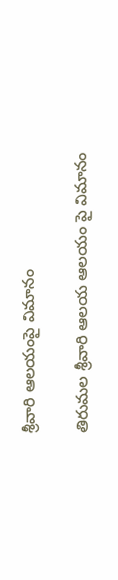శ్రీవారి ఆలయంపై విమానం

తిరుమల శ్రీవారి ఆలయ ఆలయం పై విమానం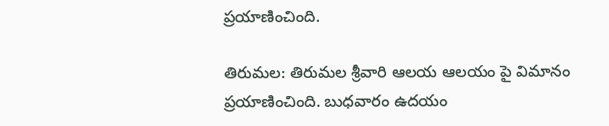ప్రయాణించింది.

తిరుమల: తిరుమల శ్రీవారి ఆలయ ఆలయం పై విమానం ప్రయాణించింది. బుధవారం ఉదయం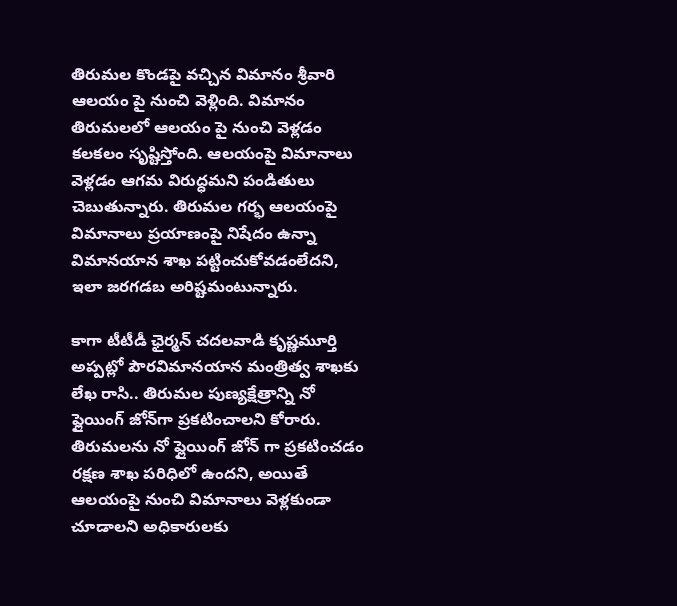తిరుమల కొండపై వచ్చిన విమానం శ్రీవారి ఆలయం పై నుంచి వెళ్లింది. విమానం తిరుమలలో ఆలయం పై నుంచి వెళ్లడం కలకలం సృష్టిస్తోంది. ఆలయంపై విమానాలు వెళ్లడం ఆగమ విరుద్ధమని పండితులు చెబుతున్నారు. తిరుమల గర్భ ఆలయంపై విమానాలు ప్రయాణంపై నిషేదం ఉన్నా విమానయాన శాఖ పట్టించుకోవడంలేదని, ఇలా జరగడబ అరిష్టమంటున్నారు.

కాగా టీటీడీ ఛైర్మన్ చదలవాడి కృష్ణమూర్తి అప్పట్లో పౌరవిమానయాన మంత్రిత్వ శాఖకు లేఖ రాసి.. తిరుమల పుణ్యక్షేత్రాన్ని నో ఫ్లైయింగ్ జోన్‌గా ప్రకటించాలని కోరారు. తిరుమలను నో ఫ్లైయింగ్‌ జోన్‌ గా ప్రకటించడం రక్షణ శాఖ పరిధిలో ఉందని, అయితే ఆలయంపై నుంచి విమానాలు వెళ్లకుండా చూడాలని అధికారులకు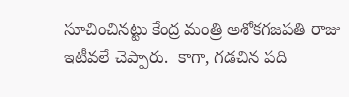సూచించినట్టు కేంద్ర మంత్రి అశోకగజపతి రాజు ఇటీవలే చెప్పారు.  కాగా, గడచిన పది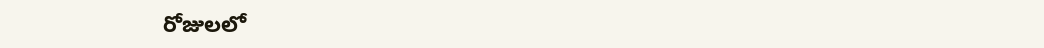రోజులలో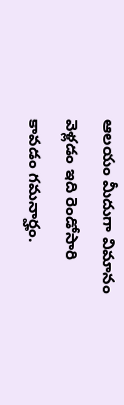ఆలయం మీదుగా విమానం వెళ్లడం ఇది రెండోసారి కావడం గమనార్హం.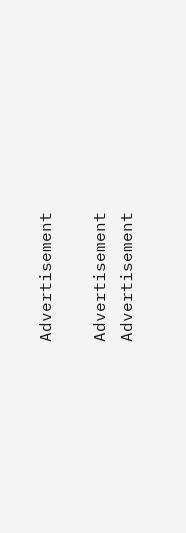Advertisement

Advertisement
Advertisement